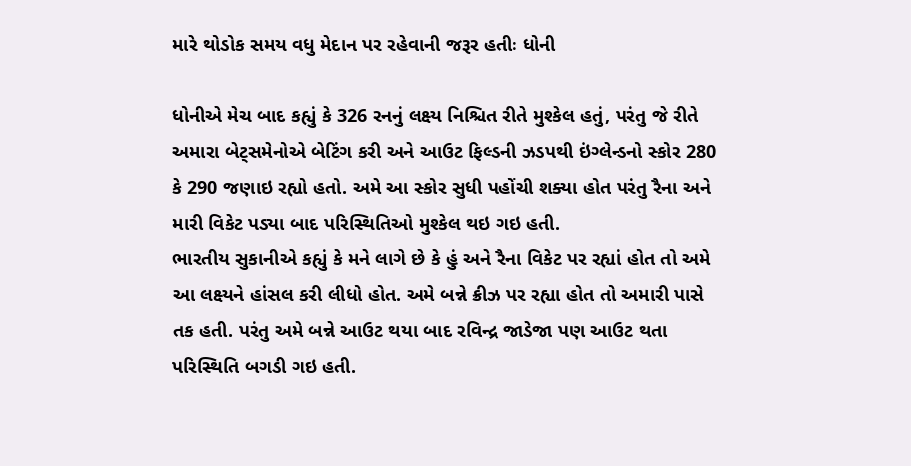મારે થોડોક સમય વધુ મેદાન પર રહેવાની જરૂર હતીઃ ધોની

ધોનીએ મેચ બાદ કહ્યું કે 326 રનનું લક્ષ્ય નિશ્ચિત રીતે મુશ્કેલ હતું, પરંતુ જે રીતે અમારા બેટ્સમેનોએ બેટિંગ કરી અને આઉટ ફિલ્ડની ઝડપથી ઇંગ્લેન્ડનો સ્કોર 280 કે 290 જણાઇ રહ્યો હતો. અમે આ સ્કોર સુધી પહોંચી શક્યા હોત પરંતુ રૈના અને મારી વિકેટ પડ્યા બાદ પરિસ્થિતિઓ મુશ્કેલ થઇ ગઇ હતી.
ભારતીય સુકાનીએ કહ્યું કે મને લાગે છે કે હું અને રૈના વિકેટ પર રહ્યાં હોત તો અમે આ લક્ષ્યને હાંસલ કરી લીધો હોત. અમે બન્ને ક્રીઝ પર રહ્યા હોત તો અમારી પાસે તક હતી. પરંતુ અમે બન્ને આઉટ થયા બાદ રવિન્દ્ર જાડેજા પણ આઉટ થતા પરિસ્થિતિ બગડી ગઇ હતી.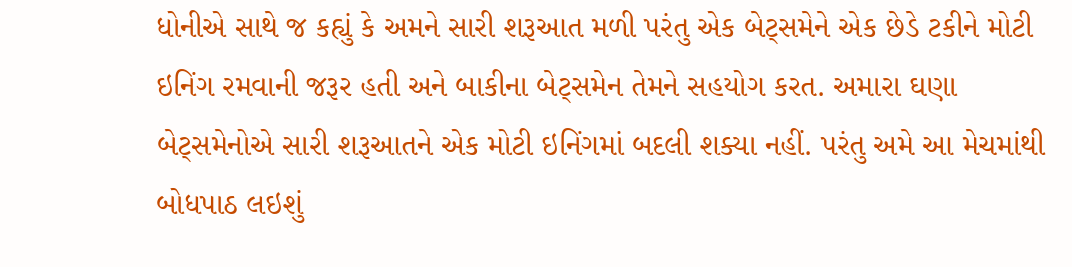ધોનીએ સાથે જ કહ્યું કે અમને સારી શરૂઆત મળી પરંતુ એક બેટ્સમેને એક છેડે ટકીને મોટી ઇનિંગ રમવાની જરૂર હતી અને બાકીના બેટ્સમેન તેમને સહયોગ કરત. અમારા ઘણા બેટ્સમેનોએ સારી શરૂઆતને એક મોટી ઇનિંગમાં બદલી શક્યા નહીં. પરંતુ અમે આ મેચમાંથી બોધપાઠ લઇશું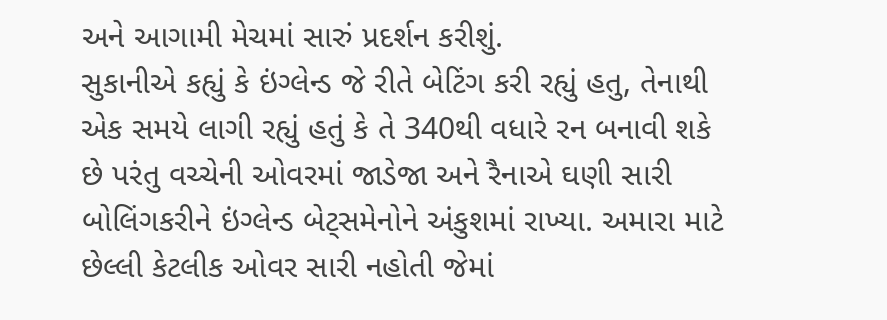અને આગામી મેચમાં સારું પ્રદર્શન કરીશું.
સુકાનીએ કહ્યું કે ઇંગ્લેન્ડ જે રીતે બેટિંગ કરી રહ્યું હતુ, તેનાથી એક સમયે લાગી રહ્યું હતું કે તે 340થી વધારે રન બનાવી શકે છે પરંતુ વચ્ચેની ઓવરમાં જાડેજા અને રૈનાએ ઘણી સારી બોલિંગકરીને ઇંગ્લેન્ડ બેટ્સમેનોને અંકુશમાં રાખ્યા. અમારા માટે છેલ્લી કેટલીક ઓવર સારી નહોતી જેમાં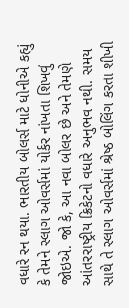વધારે રન થયા. ભારતીય બોલર્સ માટે ધોનીએ કહ્યું કે તેમને સ્લાગ ઓવર્સમાં યોર્કર નાંખતા શિખવું જોઇએ. જો કે, આ નવા બોલર છે અને તેમણે આંતરરાષ્ટ્રીય ક્રિકેટનો વધારે અનુભવ નથી. સમય સાથે તે સ્લાગ ઓવર્સમાં શ્રેષ્ઠ બોલિંગ કરતા શીખી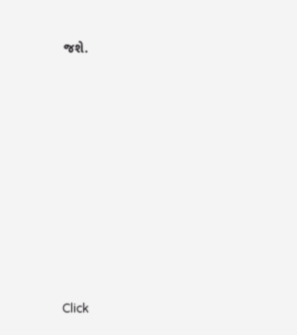જશે.












Click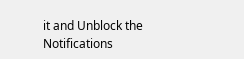it and Unblock the Notifications